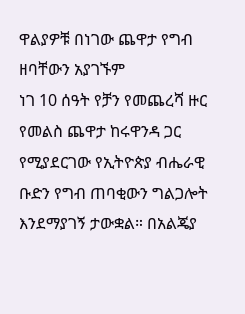ዋልያዎቹ በነገው ጨዋታ የግብ ዘባቸውን አያገኙም
ነገ 10 ሰዓት የቻን የመጨረሻ ዙር የመልስ ጨዋታ ከሩዋንዳ ጋር የሚያደርገው የኢትዮጵያ ብሔራዊ ቡድን የግብ ጠባቂውን ግልጋሎት እንደማያገኝ ታውቋል። በአልጄያ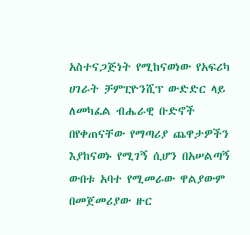አስተናጋጅነት የሚከናወነው የአፍሪካ ሀገራት ቻምፒዮንሺፕ ውድድር ላይ ለመካፈል ብሔራዊ ቡድኖች በየቀጠናቸው የማጣሪያ ጨዋታዎችን እያከናወኑ የሚገኝ ሲሆን በአሠልጣኝ ውበቱ አባተ የሚመራው ዋልያውም በመጀመሪያው ዙር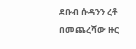ደቡብ ሱዳንን ረቶ በመጨረሻው ዙር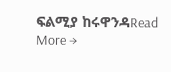ፍልሚያ ከሩዋንዳRead More →